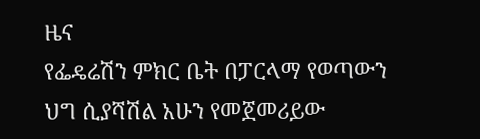ዜና
የፌዴሬሽን ምክር ቤት በፓርላማ የወጣውን ህግ ሲያሻሽል አሁን የመጀመሪይው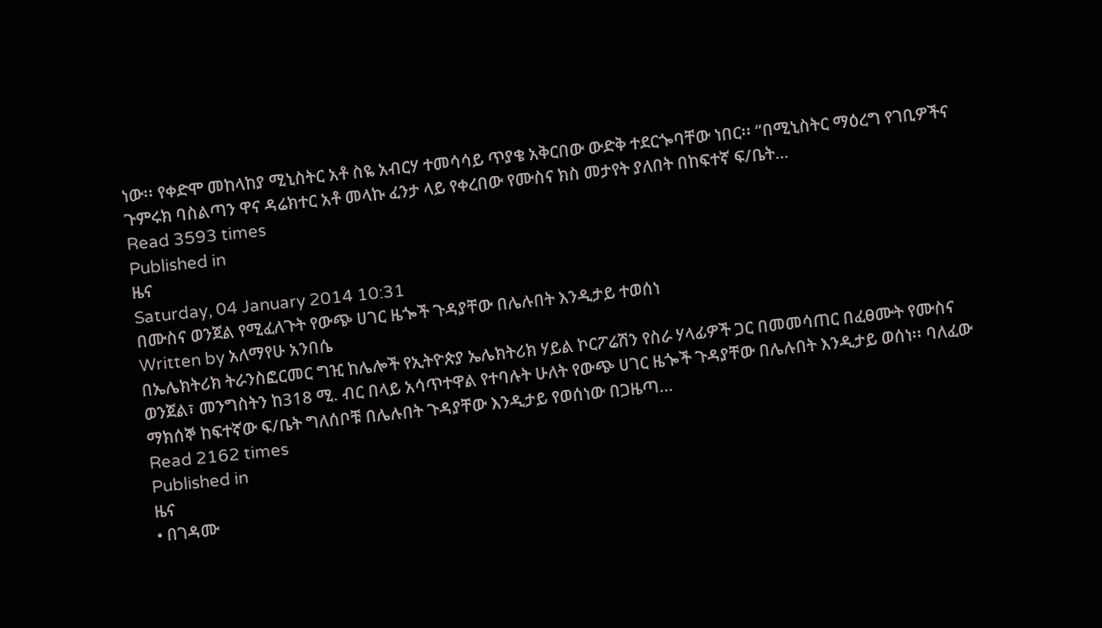ነው፡፡ የቀድሞ መከላከያ ሚኒስትር አቶ ስዬ አብርሃ ተመሳሳይ ጥያቄ አቅርበው ውድቅ ተደርጐባቸው ነበር፡፡ “በሚኒስትር ማዕረግ የገቢዎችና ጉምሩክ ባስልጣን ዋና ዳሬክተር አቶ መላኩ ፈንታ ላይ የቀረበው የሙስና ክስ መታየት ያለበት በከፍተኛ ፍ/ቤት…
Read 3593 times
Published in
ዜና
Saturday, 04 January 2014 10:31
በሙስና ወንጀል የሚፈለጉት የውጭ ሀገር ዜጐች ጉዳያቸው በሌሉበት እንዲታይ ተወሰነ
Written by አለማየሁ አንበሴ
በኤሌክትሪክ ትራንስፎርመር ግዢ ከሌሎች የኢትዮጵያ ኤሌክትሪክ ሃይል ኮርፖሬሽን የስራ ሃላፊዎች ጋር በመመሳጠር በፈፀሙት የሙስና ወንጀል፣ መንግስትን ከ318 ሚ. ብር በላይ አሳጥተዋል የተባሉት ሁለት የውጭ ሀገር ዜጐች ጉዳያቸው በሌሉበት እንዲታይ ወሰነ፡፡ ባለፈው ማክሰኞ ከፍተኛው ፍ/ቤት ግለሰቦቹ በሌሉበት ጉዳያቸው እንዲታይ የወሰነው በጋዜጣ…
Read 2162 times
Published in
ዜና
• በገዳሙ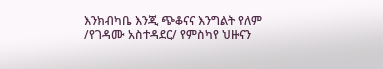እንክብካቤ እንጂ ጭቆናና እንግልት የለም /የገዳሙ አስተዳደር/ የምስካየ ህዙናን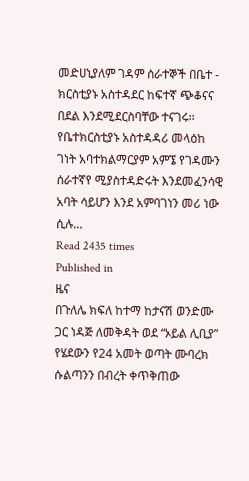መድሀኒያለም ገዳም ሰራተኞች በቤተ - ክርስቲያኑ አስተዳደር ከፍተኛ ጭቆናና በደል እንደሚደርስባቸው ተናገሩ፡፡ የቤተክርስቲያኑ አስተዳዳሪ መላዕከ ገነት አባተክልማርያም አምኜ የገዳሙን ሰራተኛየ ሚያስተዳድሩት እንደመፈንሳዊ አባት ሳይሆን እንደ አምባገነን መሪ ነው ሲሉ…
Read 2435 times
Published in
ዜና
በጉለሌ ክፍለ ከተማ ከታናሽ ወንድሙ ጋር ነዳጅ ለመቅዳት ወደ “ኦይል ሊቢያ” የሄደውን የ24 አመት ወጣት ሙባረክ ሱልጣንን በብረት ቀጥቅጠው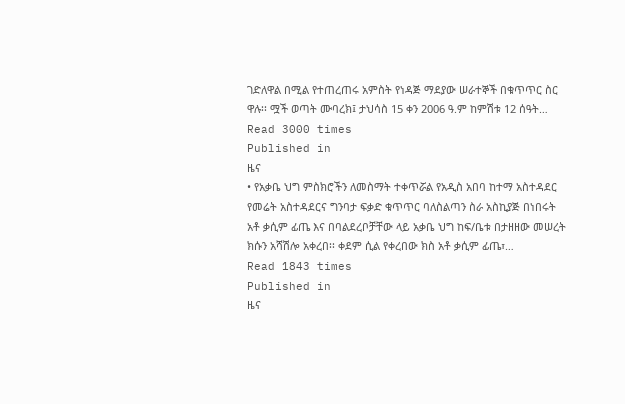ገድለዋል በሚል የተጠረጠሩ አምስት የነዳጅ ማደያው ሠራተኞች በቁጥጥር ስር ዋሉ፡፡ ሟች ወጣት ሙባረክ፤ ታህሳስ 15 ቀን 2006 ዓ.ም ከምሽቱ 12 ሰዓት…
Read 3000 times
Published in
ዜና
• የአቃቤ ህግ ምስክሮችን ለመስማት ተቀጥሯል የአዲስ አበባ ከተማ አስተዳደር የመሬት አስተዳደርና ግንባታ ፍቃድ ቁጥጥር ባለስልጣን ስራ አስኪያጅ በነበሩት አቶ ቃሲም ፊጤ እና በባልደረቦቻቸው ላይ አቃቤ ህግ ከፍ/ቤቱ በታዘዘው መሠረት ክሱን አሻሽሎ አቀረበ፡፡ ቀደም ሲል የቀረበው ክስ አቶ ቃሲም ፊጤ፣…
Read 1843 times
Published in
ዜና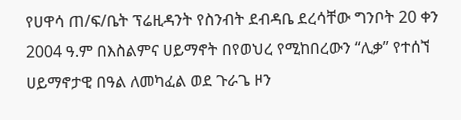የሀዋሳ ጠ/ፍ/ቤት ፕሬዚዳንት የስንብት ደብዳቤ ደረሳቸው ግንቦት 20 ቀን 2004 ዓ.ም በእስልምና ሀይማኖት በየወህረ የሚከበረውን “ሊቃ” የተሰኘ ሀይማኖታዊ በዓል ለመካፈል ወደ ጉራጌ ዞን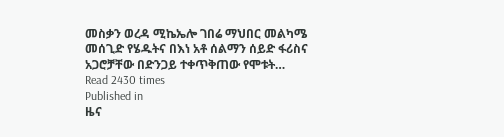መስቃን ወረዳ ሚኬኤሎ ገበሬ ማህበር መልካሜ መሰጊድ የሄዱትና በእነ አቶ ሰልማን ሰይድ ፋሪስና አጋሮቻቸው በድንጋይ ተቀጥቅጠው የሞቱት…
Read 2430 times
Published in
ዜና